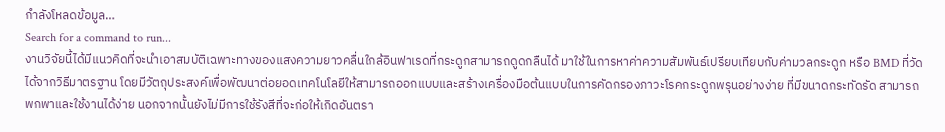กำลังโหลดข้อมูล…
Search for a command to run...
งานวิจัยนี้ได้มีแนวคิดที่จะนำเอาสมบัติเฉพาะทางของแสงความยาวคลื่นใกล้อินฟาเรดที่กระดูกสามารถดูดกลืนได้ มาใช้ในการหาค่าความสัมพันธ์เปรียบเทียบกับค่ามวลกระดูก หรือ BMD ที่วัดได้จากวิธีมาตรฐาน โดยมีวัตถุประสงค์เพื่อพัฒนาต่อยอดเทคโนโลยีให้สามารถออกแบบและสร้างเครื่องมือต้นแบบในการคัดกรองภาวะโรคกระดูกพรุนอย่างง่าย ที่มีขนาดกระทัดรัด สามารถพกพาและใช้งานได้ง่าย นอกจากนั้นยังไม่มีการใช้รังสีที่จะก่อให้เกิดอันตรา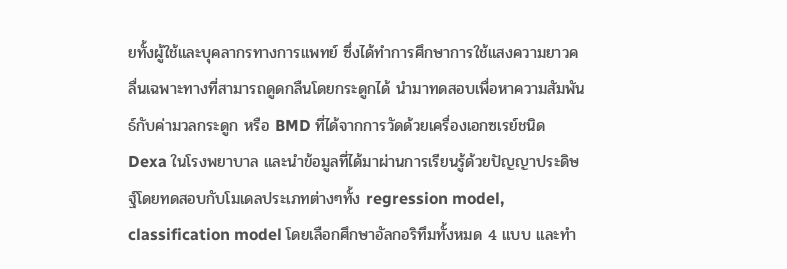ยทั้งผู้ใช้และบุคลากรทางการแพทย์ ซึ่งได้ทำการศึกษาการใช้แสงความยาวคลื่นเฉพาะทางที่สามารถดูดกลืนโดยกระดูกได้ นำมาทดสอบเพื่อหาความสัมพันธ์กับค่ามวลกระดูก หรือ BMD ที่ได้จากการวัดด้วยเครื่องเอกซเรย์ชนิด Dexa ในโรงพยาบาล และนำข้อมูลที่ได้มาผ่านการเรียนรู้ด้วยปัญญาประดิษฐ์โดยทดสอบกับโมเดลประเภทต่างๆทั้ง regression model, classification model โดยเลือกศึกษาอัลกอริทึมทั้งหมด 4 แบบ และทำ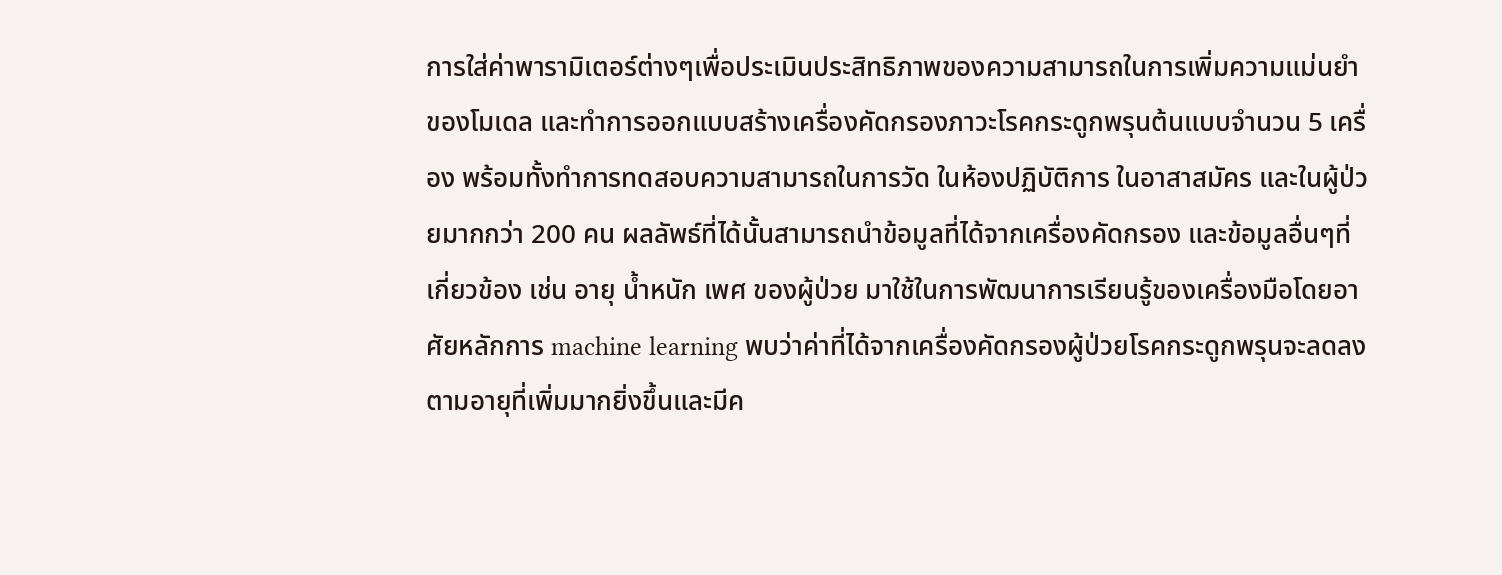การใส่ค่าพารามิเตอร์ต่างๆเพื่อประเมินประสิทธิภาพของความสามารถในการเพิ่มความแม่นยำของโมเดล และทำการออกแบบสร้างเครื่องคัดกรองภาวะโรคกระดูกพรุนต้นแบบจำนวน 5 เครื่อง พร้อมทั้งทำการทดสอบความสามารถในการวัด ในห้องปฏิบัติการ ในอาสาสมัคร และในผู้ป่วยมากกว่า 200 คน ผลลัพธ์ที่ได้นั้นสามารถนำข้อมูลที่ได้จากเครื่องคัดกรอง และข้อมูลอื่นๆที่เกี่ยวข้อง เช่น อายุ น้ำหนัก เพศ ของผู้ป่วย มาใช้ในการพัฒนาการเรียนรู้ของเครื่องมือโดยอาศัยหลักการ machine learning พบว่าค่าที่ได้จากเครื่องคัดกรองผู้ป่วยโรคกระดูกพรุนจะลดลงตามอายุที่เพิ่มมากยิ่งขึ้นและมีค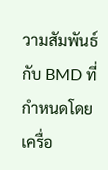วามสัมพันธ์กับ BMD ที่กำหนดโดยเครื่อ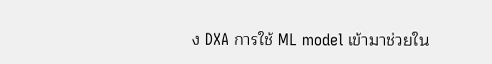ง DXA การใช้ ML model เข้ามาช่วยใน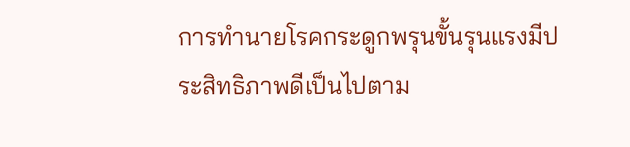การทำนายโรคกระดูกพรุนขั้นรุนแรงมีประสิทธิภาพดีเป็นไปตาม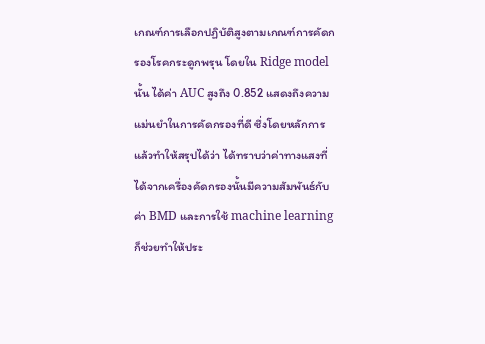เกณฑ์การเลือกปฏิบัติสูงตามเกณฑ์การคัดกรองโรคกระดูกพรุน โดยใน Ridge model นั้น ได้ค่า AUC สูงถึง 0.852 แสดงถึงความแม่นยำในการคัดกรองที่ดี ซึ่งโดยหลักการแล้วทำให้สรุปได้ว่า ได้ทราบว่าค่าทางแสงที่ได้จากเครื่องคัดกรองนั้นมีความสัมพันธ์กับค่า BMD และการใช้ machine learning ก็ช่วยทำให้ประ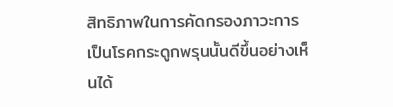สิทธิภาพในการคัดกรองภาวะการเป็นโรคกระดูกพรุนนั้นดีขึ้นอย่างเห็นได้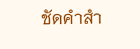ชัดคำสำ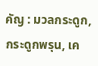คัญ : มวลกระดูก, กระดูกพรุน, เค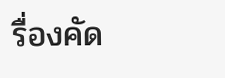รื่องคัด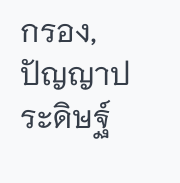กรอง, ปัญญาประดิษฐ์